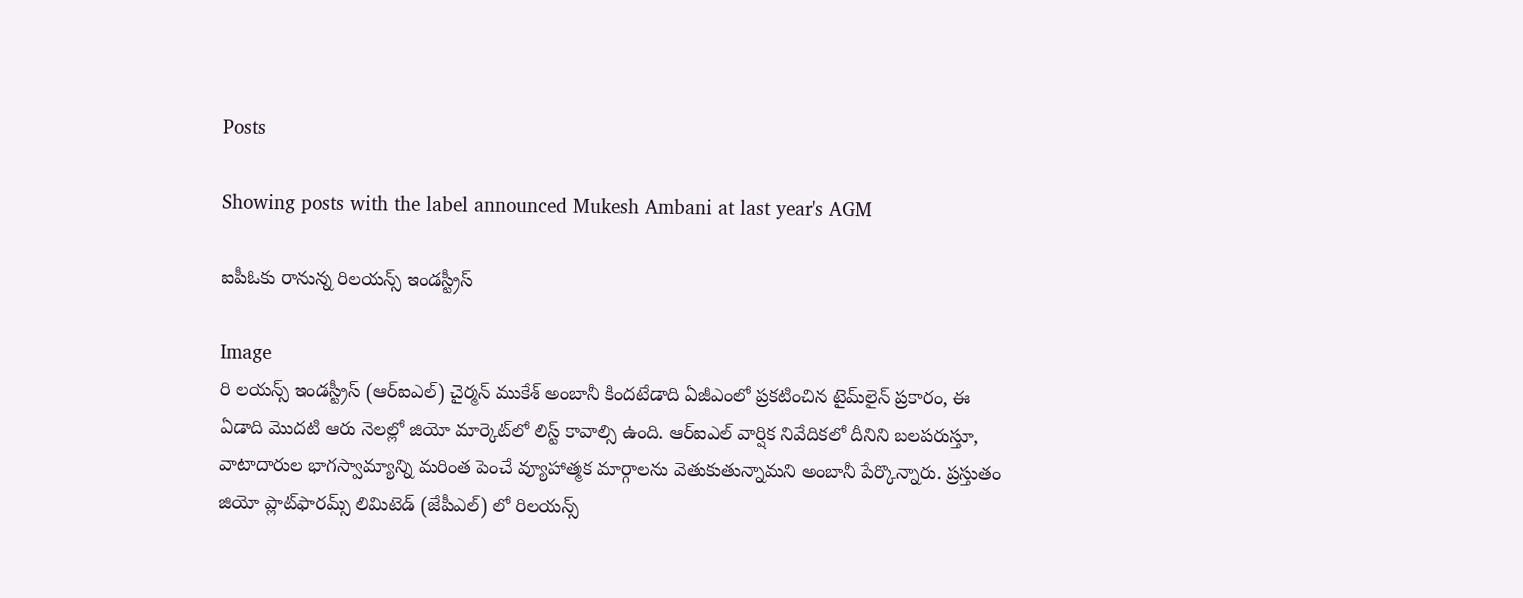Posts

Showing posts with the label announced Mukesh Ambani at last year's AGM

ఐపీఓకు రానున్న రిలయన్స్ ఇండస్ట్రీస్

Image
రి లయన్స్ ఇండస్ట్రీస్ (ఆర్‌ఐఎల్‌) చైర్మన్ ముకేశ్‌ అంబానీ కిందటేడాది ఏజీఎంలో ప్రకటించిన టైమ్‌లైన్ ప్రకారం, ఈ ఏడాది మొదటి ఆరు నెలల్లో జియో మార్కెట్‌లో లిస్ట్ కావాల్సి ఉంది. ఆర్‌ఐఎల్ వార్షిక నివేదికలో దీనిని బలపరుస్తూ, వాటాదారుల భాగస్వామ్యాన్ని మరింత పెంచే వ్యూహాత్మక మార్గాలను వెతుకుతున్నామని అంబానీ పేర్కొన్నారు. ప్రస్తుతం జియో ప్లాట్‌ఫారమ్స్ లిమిటెడ్ (జేపీఎల్‌) లో రిలయన్స్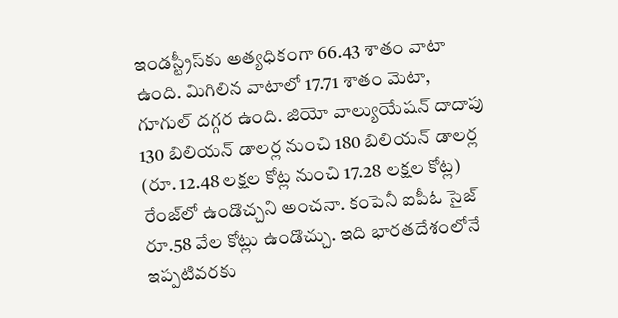ఇండస్ట్రీస్‌కు అత్యధికంగా 66.43 శాతం వాటా ఉంది. మిగిలిన వాటాలో 17.71 శాతం మెటా, గూగుల్ దగ్గర ఉంది. జియో వాల్యుయేషన్ దాదాపు 130 బిలియన్ డాలర్ల నుంచి 180 బిలియన్ డాలర్ల (రూ. 12.48 లక్షల కోట్ల నుంచి 17.28 లక్షల కోట్ల) రేంజ్‌లో ఉండొచ్చని అంచనా. కంపెనీ ఐపీఓ సైజ్‌ రూ.58 వేల కోట్లు ఉండొచ్చు. ఇది భారతదేశంలోనే ఇప్పటివరకు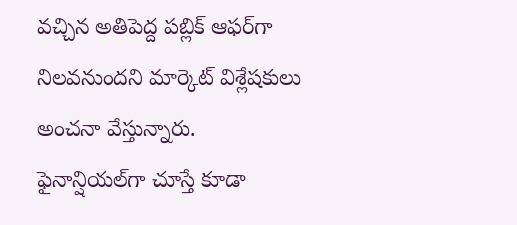వచ్చిన అతిపెద్ద పబ్లిక్ ఆఫర్‌గా నిలవనుందని మార్కెట్ విశ్లేషకులు అంచనా వేస్తున్నారు. ఫైనాన్షియల్‌గా చూస్తే కూడా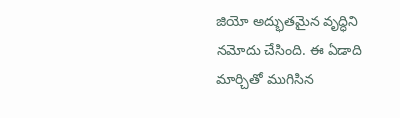జియో అద్భుతమైన వృద్ధిని నమోదు చేసింది. ఈ ఏడాది మార్చితో ముగిసిన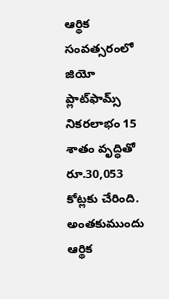ఆర్థిక సంవత్సరంలో జియో ప్లాట్‌ఫామ్స్ నికరలాభం 15 శాతం వృద్ధితో రూ.30,053 కోట్లకు చేరింది. అంతకుముందు ఆర్థిక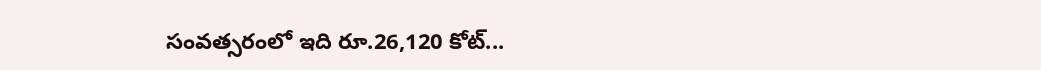సంవత్సరంలో ఇది రూ.26,120 కోట్...